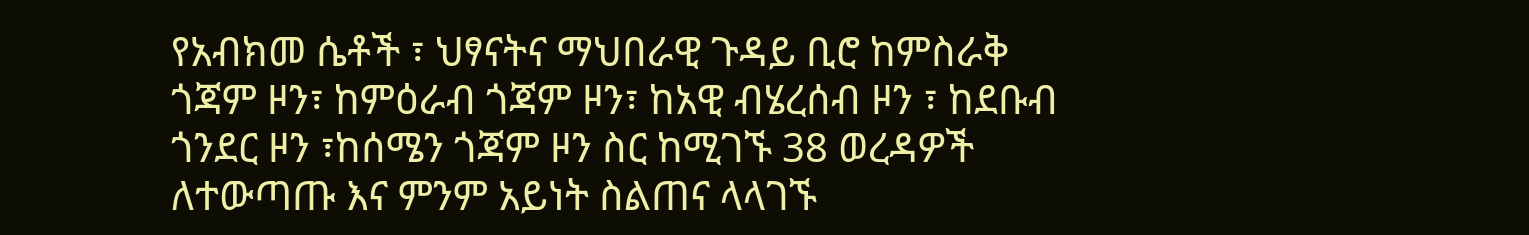የአብክመ ሴቶች ፣ ህፃናትና ማህበራዊ ጉዳይ ቢሮ ከምስራቅ ጎጃም ዞን፣ ከምዕራብ ጎጃም ዞን፣ ከአዊ ብሄረሰብ ዞን ፣ ከደቡብ ጎንደር ዞን ፣ከሰሜን ጎጃም ዞን ስር ከሚገኙ 38 ወረዳዎች ለተውጣጡ እና ምንም አይነት ስልጠና ላላገኙ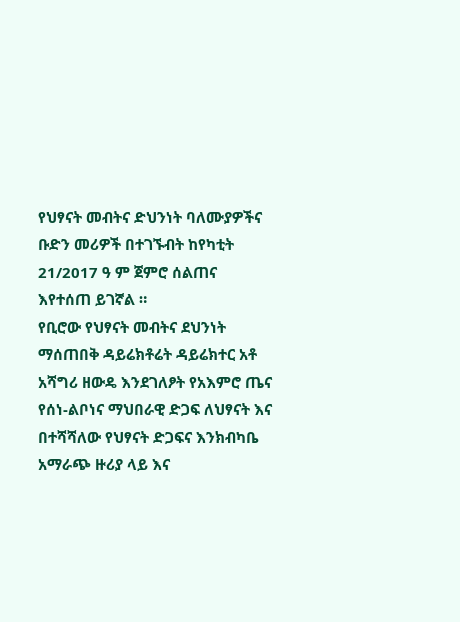የህፃናት መብትና ድህንነት ባለሙያዎችና ቡድን መሪዎች በተገኙብት ከየካቲት 21/2017 ዓ ም ጀምሮ ሰልጠና እየተሰጠ ይገኛል ።
የቢሮው የህፃናት መብትና ደህንነት ማሰጠበቅ ዳይሬክቶሬት ዳይሬክተር አቶ አሻግሪ ዘውዴ እንደገለፆት የአእምሮ ጤና የሰነ-ልቦነና ማህበራዊ ድጋፍ ለህፃናት እና በተሻሻለው የህፃናት ድጋፍና እንክብካቤ አማራጭ ዙሪያ ላይ እና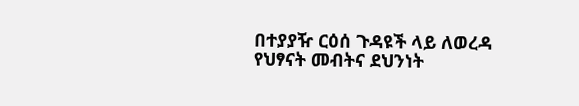በተያያዥ ርዕሰ ጉዳዩች ላይ ለወረዳ የህፃናት መብትና ደህንነት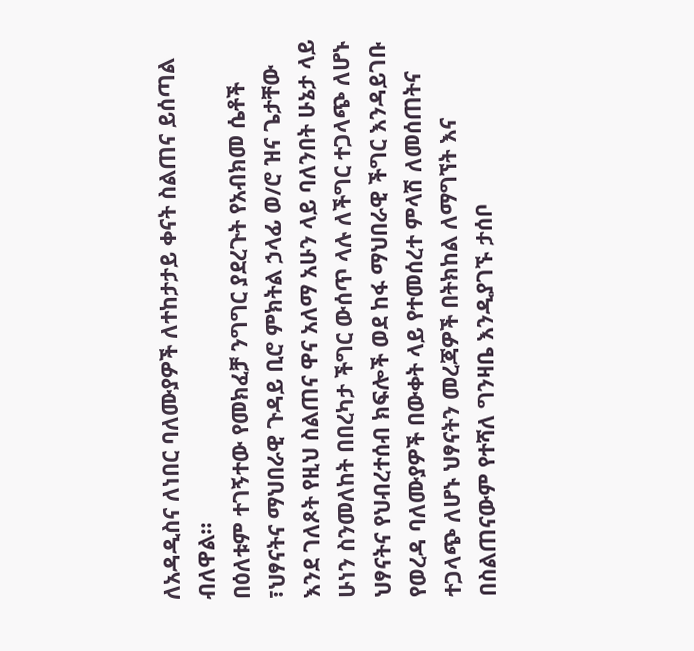ለአዳዲስና ለነበር ባለሙያዎች ለተከታታይ ቀናት ስልጠና ይሰጣል ብለዋል።
በዕለቱም ተገኝተው የመክፈቻ ንግግር ያደረጉት የአብክመ ሴቶች ፣ህፃናትና ማህበራዊ ጉዳይ ቢሮ ምክትል ኃላፊ ወ/ሮ ዝና ጌታቸው እንደ ገለጾት የዚህ ስልጠና ዋና አለማ አሁን ላይ ባለንበት ሁኔታ ላይ ሁነን ስንመለከት በበረካታ ችግር ውሰጥ ላሉ ለችግር ተጋላጭ ለሆኑ ህፃናትና የህብረተሰብ ክፍሎች ወደ ከፋ ማህበራዊ ችግር እንዳይገቡ የወረዳ ባለሙያዎች በውቀት ላይ የተመሰረተ ምላሽ ለመሰጠትና ተጋላጭ ለሆኑ ህፃናትን መረጃዎች በትክከል ለማግኘት እና በስልጠናውም የተሻለ ግንዛቤ እንዲያገኙ ታሰቦ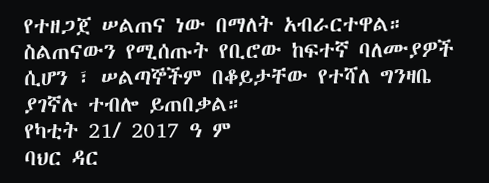የተዘጋጀ ሠልጠና ነው በማለት አብራርተዋል።
ስልጠናውን የሚሰጡት የቢሮው ከፍተኛ ባለሙያዎች ሲሆን ፣ ሠልጣኞችም በቆይታቸው የተሻለ ግንዛቤ ያገኛሉ ተብሎ ይጠበቃል።
የካቲት 21/ 2017 ዓ ም
ባህር ዳር